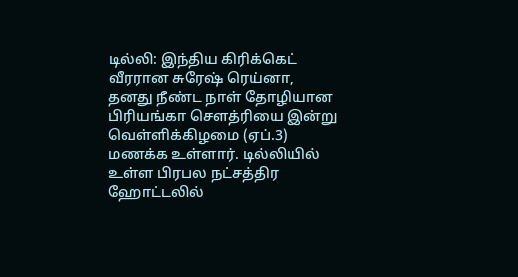டில்லி: இந்திய கிரிக்கெட் வீரரான சுரேஷ் ரெய்னா, தனது நீண்ட நாள் தோழியான பிரியங்கா சௌத்ரியை இன்று வெள்ளிக்கிழமை (ஏப்.3) மணக்க உள்ளார். டில்லியில் உள்ள பிரபல நட்சத்திர ஹோட்டலில்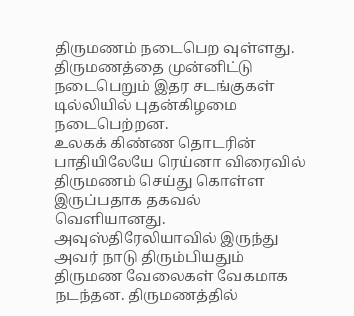திருமணம் நடைபெற வுள்ளது. திருமணத்தை முன்னிட்டு நடைபெறும் இதர சடங்குகள் டில்லியில் புதன்கிழமை நடைபெற்றன.
உலகக் கிண்ண தொடரின் பாதியிலேயே ரெய்னா விரைவில் திருமணம் செய்து கொள்ள இருப்பதாக தகவல் வெளியானது. அவுஸ்திரேலியாவில் இருந்து அவர் நாடு திரும்பியதும் திருமண வேலைகள் வேகமாக நடந்தன. திருமணத்தில்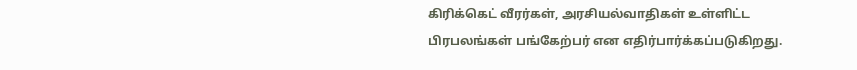கிரிக்கெட் வீரர்கள், அரசியல்வாதிகள் உள்ளிட்ட பிரபலங்கள் பங்கேற்பர் என எதிர்பார்க்கப்படுகிறது.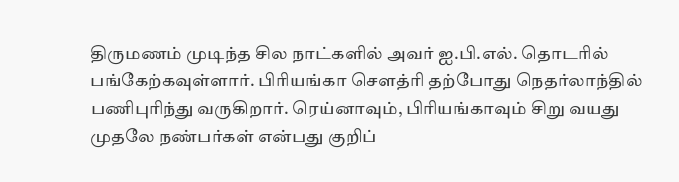திருமணம் முடிந்த சில நாட்களில் அவர் ஐ.பி.எல். தொடரில் பங்கேற்கவுள்ளார். பிரியங்கா சௌத்ரி தற்போது நெதர்லாந்தில் பணிபுரிந்து வருகிறார். ரெய்னாவும், பிரியங்காவும் சிறு வயது முதலே நண்பர்கள் என்பது குறிப்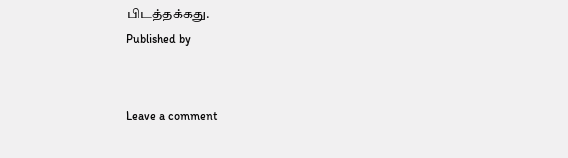பிடத்தக்கது.
Published by


Leave a comment